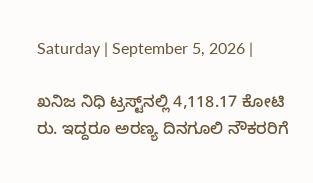Saturday | September 5, 2026 |

ಖನಿಜ ನಿಧಿ ಟ್ರಸ್ಟ್‌ನಲ್ಲಿ 4,118.17 ಕೋಟಿ ರು. ಇದ್ದರೂ ಅರಣ್ಯ ದಿನಗೂಲಿ ನೌಕರರಿಗೆ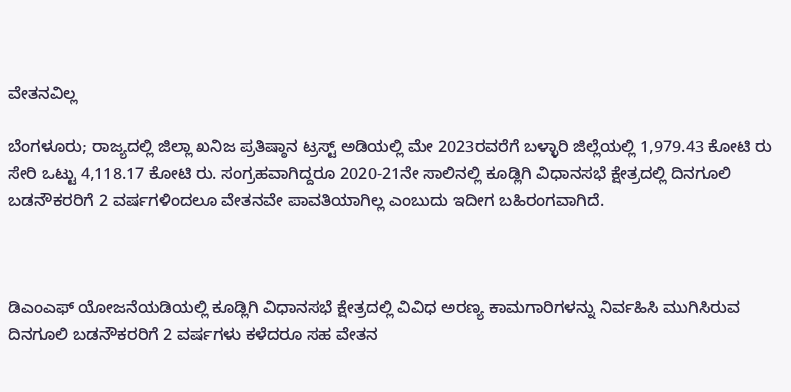ವೇತನವಿಲ್ಲ

ಬೆಂಗಳೂರು; ರಾಜ್ಯದಲ್ಲಿ ಜಿಲ್ಲಾ ಖನಿಜ ಪ್ರತಿಷ್ಠಾನ ಟ್ರಸ್ಟ್‌ ಅಡಿಯಲ್ಲಿ ಮೇ 2023ರವರೆಗೆ ಬಳ್ಳಾರಿ ಜಿಲ್ಲೆಯಲ್ಲಿ 1,979.43 ಕೋಟಿ ರು ಸೇರಿ ಒಟ್ಟು 4,118.17 ಕೋಟಿ ರು. ಸಂಗ್ರಹವಾಗಿದ್ದರೂ 2020-21ನೇ ಸಾಲಿನಲ್ಲಿ ಕೂಡ್ಲಿಗಿ ವಿಧಾನಸಭೆ ಕ್ಷೇತ್ರದಲ್ಲಿ ದಿನಗೂಲಿ ಬಡನೌಕರರಿಗೆ 2 ವರ್ಷಗಳಿಂದಲೂ ವೇತನವೇ ಪಾವತಿಯಾಗಿಲ್ಲ ಎಂಬುದು ಇದೀಗ ಬಹಿರಂಗವಾಗಿದೆ.



ಡಿಎಂಎಫ್‌ ಯೋಜನೆಯಡಿಯಲ್ಲಿ ಕೂಡ್ಲಿಗಿ ವಿಧಾನಸಭೆ ಕ್ಷೇತ್ರದಲ್ಲಿ ವಿವಿಧ ಅರಣ್ಯ ಕಾಮಗಾರಿಗಳನ್ನು ನಿರ್ವಹಿಸಿ ಮುಗಿಸಿರುವ ದಿನಗೂಲಿ ಬಡನೌಕರರಿಗೆ 2 ವರ್ಷಗಳು ಕಳೆದರೂ ಸಹ ವೇತನ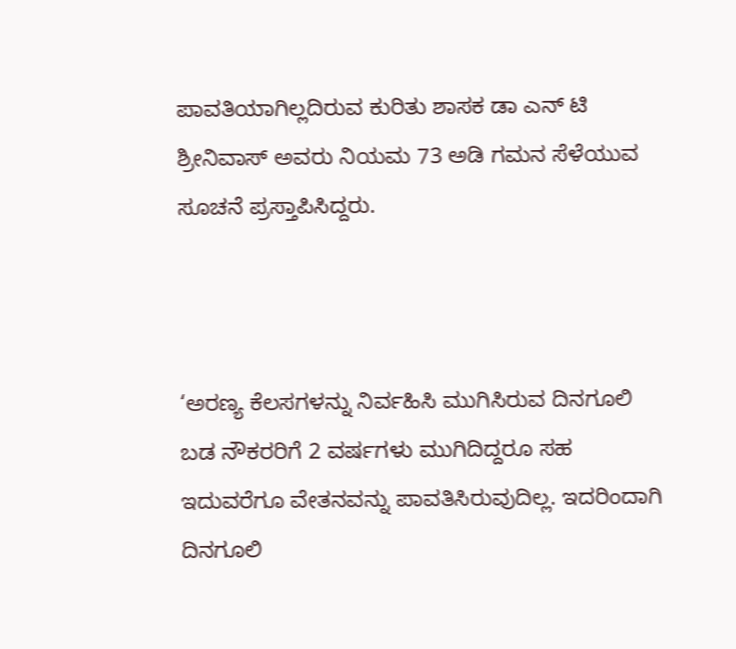ಪಾವತಿಯಾಗಿಲ್ಲದಿರುವ ಕುರಿತು ಶಾಸಕ ಡಾ ಎನ್‌ ಟಿ ಶ್ರೀನಿವಾಸ್‌ ಅವರು ನಿಯಮ 73 ಅಡಿ ಗಮನ ಸೆಳೆಯುವ ಸೂಚನೆ ಪ್ರಸ್ತಾಪಿಸಿದ್ದರು.



‘ಅರಣ್ಯ ಕೆಲಸಗಳನ್ನು ನಿರ್ವಹಿಸಿ ಮುಗಿಸಿರುವ ದಿನಗೂಲಿ ಬಡ ನೌಕರರಿಗೆ 2 ವರ್ಷಗಳು ಮುಗಿದಿದ್ದರೂ ಸಹ ಇದುವರೆಗೂ ವೇತನವನ್ನು ಪಾವತಿಸಿರುವುದಿಲ್ಲ. ಇದರಿಂದಾಗಿ ದಿನಗೂಲಿ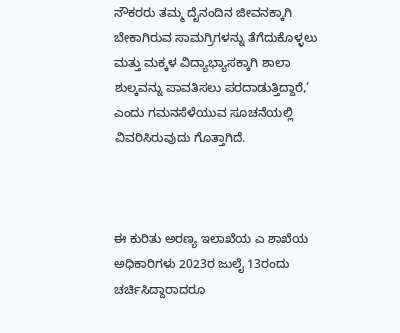ನೌಕರರು ತಮ್ಮ ದೈನಂದಿನ ಜೀವನಕ್ಕಾಗಿ ಬೇಕಾಗಿರುವ ಸಾಮಗ್ರಿಗಳನ್ನು ತೆಗೆದುಕೊಳ್ಳಲು ಮತ್ತು ಮಕ್ಕಳ ವಿದ್ಯಾಭ್ಯಾಸಕ್ಕಾಗಿ ಶಾಲಾ ಶುಲ್ಕವನ್ನು ಪಾವತಿಸಲು ಪರದಾಡುತ್ತಿದ್ದಾರೆ,’ ಎಂದು ಗಮನಸೆಳೆಯುವ ಸೂಚನೆಯಲ್ಲಿ ವಿವರಿಸಿರುವುದು ಗೊತ್ತಾಗಿದೆ.



ಈ ಕುರಿತು ಅರಣ್ಯ ಇಲಾಖೆಯ ಎ ಶಾಖೆಯ ಅಧಿಕಾರಿಗಳು 2023ರ ಜುಲೈ 13ರಂದು  ಚರ್ಚಿಸಿದ್ದಾರಾದರೂ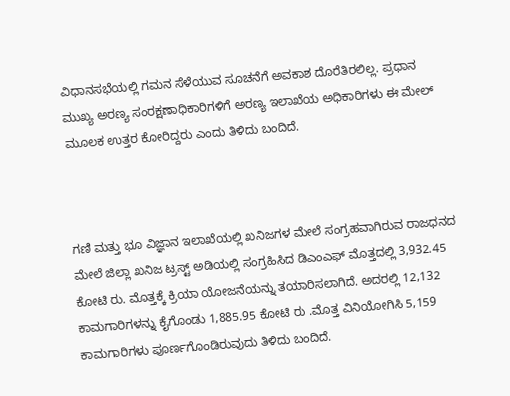ವಿಧಾನಸಭೆಯಲ್ಲಿ ಗಮನ ಸೆಳೆಯುವ ಸೂಚನೆಗೆ ಅವಕಾಶ ದೊರೆತಿರಲಿಲ್ಲ. ಪ್ರಧಾನ ಮುಖ್ಯ ಅರಣ್ಯ ಸಂರಕ್ಷಣಾಧಿಕಾರಿಗಳಿಗೆ ಅರಣ್ಯ ಇಲಾಖೆಯ ಅಧಿಕಾರಿಗಳು ಈ ಮೇಲ್‌ ಮೂಲಕ ಉತ್ತರ ಕೋರಿದ್ದರು ಎಂದು ತಿಳಿದು ಬಂದಿದೆ.



ಗಣಿ ಮತ್ತು ಭೂ ವಿಜ್ಞಾನ ಇಲಾಖೆಯಲ್ಲಿ ಖನಿಜಗಳ ಮೇಲೆ ಸಂಗ್ರಹವಾಗಿರುವ ರಾಜಧನದ ಮೇಲೆ ಜಿಲ್ಲಾ ಖನಿಜ ಟ್ರಸ್ಟ್‌ ಅಡಿಯಲ್ಲಿ ಸಂಗ್ರಹಿಸಿದ ಡಿಎಂಎಫ್‌ ಮೊತ್ತದಲ್ಲಿ 3,932.45 ಕೋಟಿ ರು. ಮೊತ್ತಕ್ಕೆ ಕ್ರಿಯಾ ಯೋಜನೆಯನ್ನು ತಯಾರಿಸಲಾಗಿದೆ. ಅದರಲ್ಲಿ 12,132 ಕಾಮಗಾರಿಗಳನ್ನು ಕೈಗೊಂಡು 1,885.95 ಕೋಟಿ ರು .ಮೊತ್ತ ವಿನಿಯೋಗಿಸಿ 5,159 ಕಾಮಗಾರಿಗಳು ಪೂರ್ಣಗೊಂಡಿರುವುದು ತಿಳಿದು ಬಂದಿದೆ.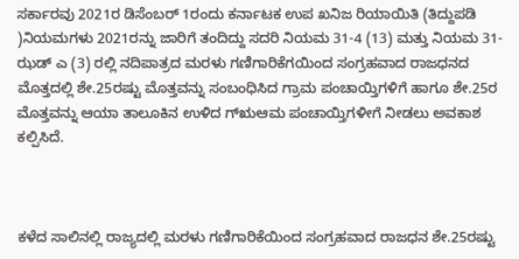ಸರ್ಕಾರವು 2021ರ ಡಿಸೆಂಬರ್‌ 1ರಂದು ಕರ್ನಾಟಕ ಉಪ ಖನಿಜ ರಿಯಾಯಿತಿ (ತಿದ್ದುಪಡಿ )ನಿಯಮಗಳು 2021ರನ್ನು ಜಾರಿಗೆ ತಂದಿದ್ದು ಸದರಿ ನಿಯಮ 31-4 (13) ಮತ್ತು ನಿಯಮ 31-ಝಡ್‌ ಎ (3) ರಲ್ಲಿ ನದಿಪಾತ್ರದ ಮರಳು ಗಣಿಗಾರಿಕೆಗಯಿಂದ ಸಂಗ್ರಹವಾದ ರಾಜಧನದ ಮೊತ್ತದಲ್ಲಿ ಶೇ.25ರಷ್ಟು ಮೊತ್ತವನ್ನು ಸಂಬಂಧಿಸಿದ ಗ್ರಾಮ ಪಂಚಾಯ್ತಿಗಳಿಗೆ ಹಾಗೂ ಶೇ.25ರ ಮೊತ್ತವನ್ನು ಆಯಾ ತಾಲೂಕಿನ ಉಳಿದ ಗ್ಋಆಮ ಪಂಚಾಯ್ತಿಗಳೀಗೆ ನೀಡಲು ಅವಕಾಶ ಕಲ್ಪಿಸಿದೆ.



ಕಳೆದ ಸಾಲಿನಲ್ಲಿ ರಾಜ್ಯದಲ್ಲಿ ಮರಳು ಗಣಿಗಾರಿಕೆಯಿಂದ ಸಂಗ್ರಹವಾದ ರಾಜಧನ ಶೇ.25ರಷ್ಟು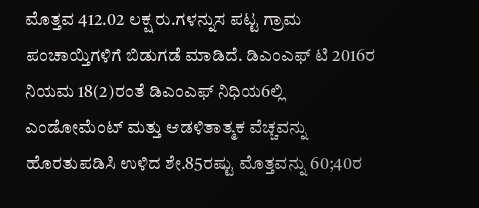ಮೊತ್ತವ 412.02 ಲಕ್ಷ ರು.ಗಳನ್ನುಸ ಪಟ್ಟ ಗ್ರಾಮ ಪಂಚಾಯ್ತಿಗಳಿಗೆ ಬಿಡುಗಡೆ ಮಾಡಿದೆ. ಡಿಎಂಎಫ್‌ ಟಿ 2016ರ ನಿಯಮ 18(2)ರಂತೆ ಡಿಎಂಎಫ್‌ ನಿಧಿಯ6ಲ್ಲಿ ಎಂಡೋಮೆಂಟ್‌ ಮತ್ತು ಆಡಳಿತಾತ್ಮಕ ವೆಚ್ಚವನ್ನು ಹೊರತುಪಡಿಸಿ ಉಳಿದ ಶೇ.85ರಷ್ಟು ಮೊತ್ತವನ್ನು 60;40ರ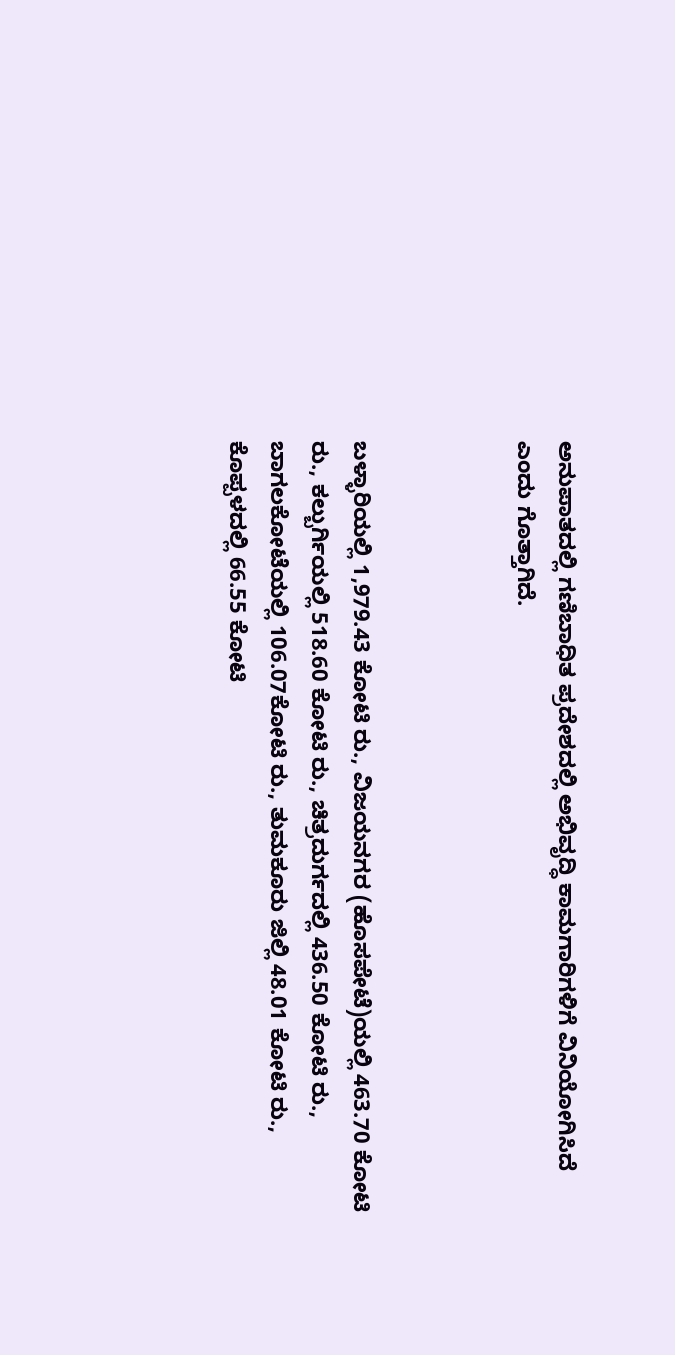ಅನುಪಾತದಲ್ಲಿ ಗಣಿಬಾಧಿತ ಪ್ರದೇಶದಲ್ಲಿ ಅಭಿವೃದ್ಧಿ ಕಾಮಗಾರಿಗಳಿಗೆ ವಿನಿಯೋಗಿಸಿದೆ ಎಂದು ಗೊತ್ತಾಗಿದೆ.



ಬಳ್ಳಾರಿಯಲ್ಲಿ 1,979.43 ಕೋಟಿ ರು., ವಿಜಯನಗರ (ಹೊಸಪೇಟೆ)ಯಲ್ಲಿ 463.70 ಕೋಟಿ ರು., ಕಲ್ಬುರ್ಗಿಯಲ್ಲಿ 518.60 ಕೋಟಿ ರು., ಚಿತ್ರದುರ್ಗದಲ್ಲಿ 436.50 ಕೋಟಿ ರು., ಬಾಗಲಕೋಟೆಯಲ್ಲಿ 106.07ಕೋಟಿ ರು., ತುಮಕೂರು ಜಿಲ್ಲಿ 48.01 ಕೋಟಿ ರು., ಕೊಪ್ಪಳದಲ್ಲಿ 66.55 ಕೋಟಿ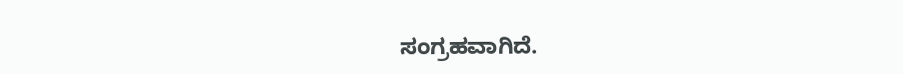ಸಂಗ್ರಹವಾಗಿದೆ.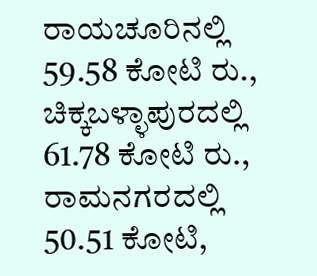ರಾಯಚೂರಿನಲ್ಲಿ 59.58 ಕೋಟಿ ರು., ಚಿಕ್ಕಬಳ್ಳಾಪುರದಲ್ಲಿ 61.78 ಕೋಟಿ ರು., ರಾಮನಗರದಲ್ಲಿ 50.51 ಕೋಟಿ,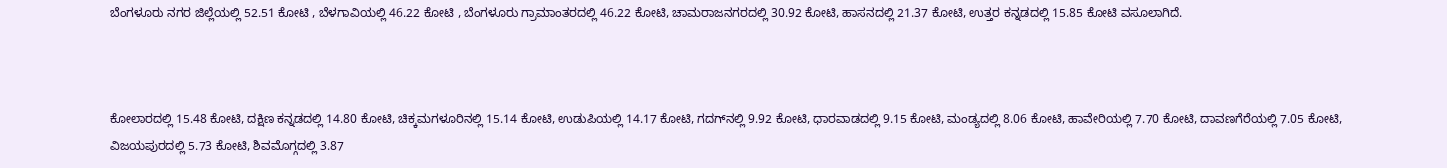ಬೆಂಗಳೂರು ನಗರ ಜಿಲ್ಲೆಯಲ್ಲಿ 52.51 ಕೋಟಿ , ಬೆಳಗಾವಿಯಲ್ಲಿ 46.22 ಕೋಟಿ , ಬೆಂಗಳೂರು ಗ್ರಾಮಾಂತರದಲ್ಲಿ 46.22 ಕೋಟಿ, ಚಾಮರಾಜನಗರದಲ್ಲಿ 30.92 ಕೋಟಿ, ಹಾಸನದಲ್ಲಿ 21.37 ಕೋಟಿ, ಉತ್ತರ ಕನ್ನಡದಲ್ಲಿ 15.85 ಕೋಟಿ ವಸೂಲಾಗಿದೆ.



ಕೋಲಾರದಲ್ಲಿ 15.48 ಕೋಟಿ, ದಕ್ಷಿಣ ಕನ್ನಡದಲ್ಲಿ 14.80 ಕೋಟಿ, ಚಿಕ್ಕಮಗಳೂರಿನಲ್ಲಿ 15.14 ಕೋಟಿ, ಉಡುಪಿಯಲ್ಲಿ 14.17 ಕೋಟಿ, ಗದಗ್‌ನಲ್ಲಿ 9.92 ಕೋಟಿ, ಧಾರವಾಡದಲ್ಲಿ 9.15 ಕೋಟಿ, ಮಂಡ್ಯದಲ್ಲಿ 8.06 ಕೋಟಿ, ಹಾವೇರಿಯಲ್ಲಿ 7.70 ಕೋಟಿ, ದಾವಣಗೆರೆಯಲ್ಲಿ 7.05 ಕೋಟಿ, ವಿಜಯಪುರದಲ್ಲಿ 5.73 ಕೋಟಿ, ಶಿವಮೊಗ್ಗದಲ್ಲಿ 3.87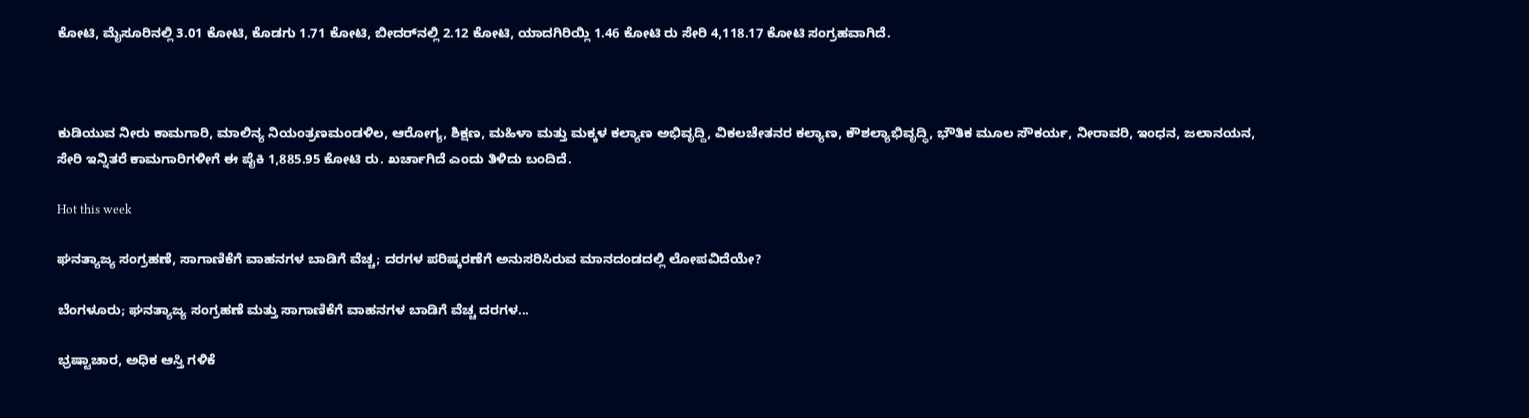ಕೋಟಿ, ಮೈಸೂರಿನಲ್ಲಿ 3.01 ಕೋಟಿ, ಕೊಡಗು 1.71 ಕೋಟಿ, ಬೀದರ್‌ನಲ್ಲಿ 2.12 ಕೋಟಿ, ಯಾದಗಿರಿಯ್ಲಿ 1.46 ಕೋಟಿ ರು ಸೇರಿ 4,118.17 ಕೋಟಿ ಸಂಗ್ರಹವಾಗಿದೆ.



ಕುಡಿಯುವ ನೀರು ಕಾಮಗಾರಿ, ಮಾಲಿನ್ಯ ನಿಯಂತ್ರಣಮಂಡಳಿಲ, ಆರೋಗ್ಯ, ಶಿಕ್ಷಣ, ಮಹಿಳಾ ಮತ್ತು ಮಕ್ಕಳ ಕಲ್ಯಾಣ ಅಭಿವೃದ್ದಿ, ವಿಕಲಚೇತನರ ಕಲ್ಯಾಣ, ಕೌಶಲ್ಯಾಭಿವೃದ್ಧಿ, ಭೌತಿಕ ಮೂಲ ಸೌಕರ್ಯ, ನೀರಾವರಿ, ಇಂಧನ, ಜಲಾನಯನ, ಸೇರಿ ಇನ್ನಿತರೆ ಕಾಮಗಾರಿಗಳೀಗೆ ಈ ಪೈಕಿ 1,885.95 ಕೋಟಿ ರು. ಖರ್ಚಾಗಿದೆ ಎಂದು ತಿಳಿದು ಬಂದಿದೆ.

Hot this week

ಘನತ್ಯಾಜ್ಯ ಸಂಗ್ರಹಣೆ, ಸಾಗಾಣಿಕೆಗೆ ವಾಹನಗಳ ಬಾಡಿಗೆ ವೆಚ್ಚ; ದರಗಳ ಪರಿಷ್ಕರಣೆಗೆ ಅನುಸರಿಸಿರುವ ಮಾನದಂಡದಲ್ಲಿ ಲೋಪವಿದೆಯೇ?

ಬೆಂಗಳೂರು; ಘನತ್ಯಾಜ್ಯ ಸಂಗ್ರಹಣೆ ಮತ್ತು ಸಾಗಾಣಿಕೆಗೆ ವಾಹನಗಳ ಬಾಡಿಗೆ ವೆಚ್ಚ ದರಗಳ...

ಭ್ರಷ್ಟಾಚಾರ, ಅಧಿಕ ಆಸ್ತಿ ಗಳಿಕೆ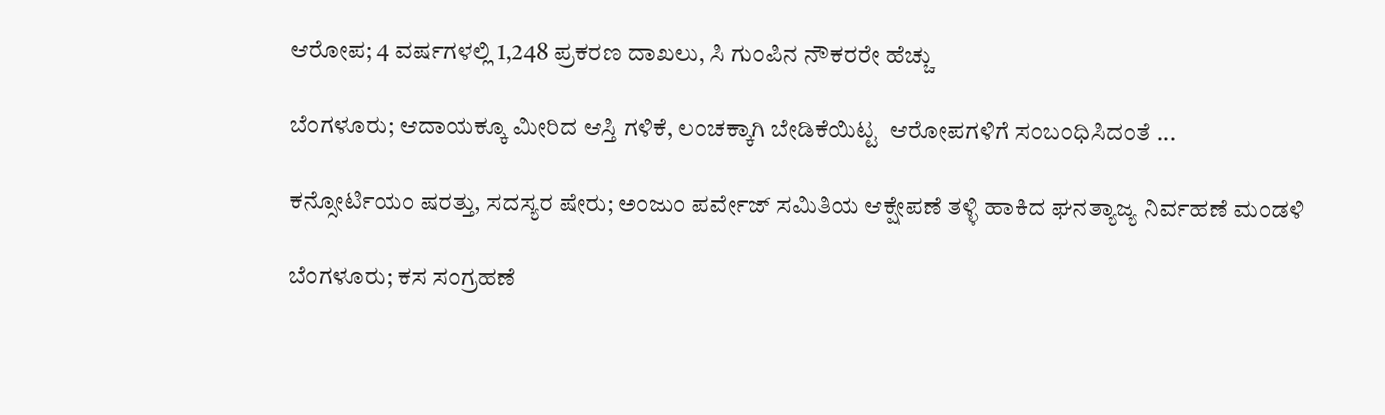ಆರೋಪ; 4 ವರ್ಷಗಳಲ್ಲಿ 1,248 ಪ್ರಕರಣ ದಾಖಲು, ಸಿ ಗುಂಪಿನ ನೌಕರರೇ ಹೆಚ್ಚು

ಬೆಂಗಳೂರು; ಆದಾಯಕ್ಕೂ ಮೀರಿದ ಆಸ್ತಿ ಗಳಿಕೆ, ಲಂಚಕ್ಕಾಗಿ ಬೇಡಿಕೆಯಿಟ್ಟ  ಆರೋಪಗಳಿಗೆ ಸಂಬಂಧಿಸಿದಂತೆ ...

ಕನ್ಸೋರ್ಟಿಯಂ ಷರತ್ತು, ಸದಸ್ಯರ ಷೇರು; ಅಂಜುಂ ಪರ್ವೇಜ್ ಸಮಿತಿಯ ಆಕ್ಷೇಪಣೆ ತಳ್ಳಿ ಹಾಕಿದ ಘನತ್ಯಾಜ್ಯ ನಿರ್ವಹಣೆ ಮಂಡಳಿ

ಬೆಂಗಳೂರು; ಕಸ ಸಂಗ್ರಹಣೆ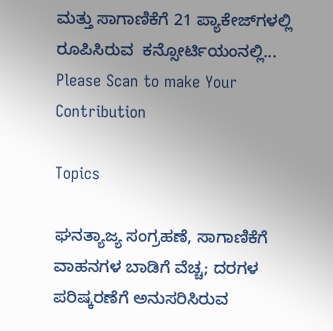ಮತ್ತು ಸಾಗಾಣಿಕೆಗೆ 21 ಪ್ಯಾಕೇಜ್‌ಗಳಲ್ಲಿ ರೂಪಿಸಿರುವ  ಕನ್ಸೋರ್ಟಿಯಂನಲ್ಲಿ...
Please Scan to make Your Contribution

Topics

ಘನತ್ಯಾಜ್ಯ ಸಂಗ್ರಹಣೆ, ಸಾಗಾಣಿಕೆಗೆ ವಾಹನಗಳ ಬಾಡಿಗೆ ವೆಚ್ಚ; ದರಗಳ ಪರಿಷ್ಕರಣೆಗೆ ಅನುಸರಿಸಿರುವ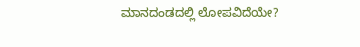ಮಾನದಂಡದಲ್ಲಿ ಲೋಪವಿದೆಯೇ?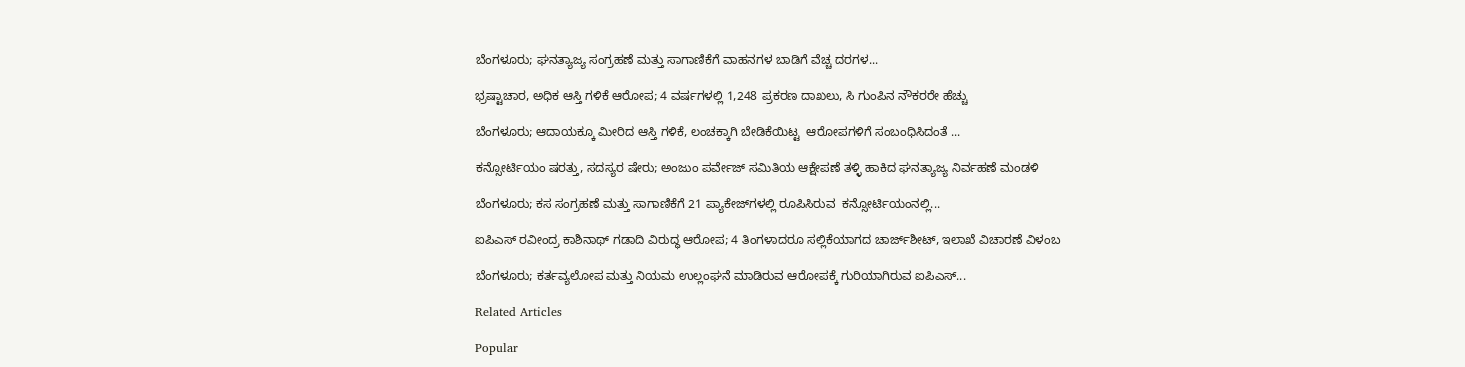ಬೆಂಗಳೂರು; ಘನತ್ಯಾಜ್ಯ ಸಂಗ್ರಹಣೆ ಮತ್ತು ಸಾಗಾಣಿಕೆಗೆ ವಾಹನಗಳ ಬಾಡಿಗೆ ವೆಚ್ಚ ದರಗಳ...

ಭ್ರಷ್ಟಾಚಾರ, ಅಧಿಕ ಆಸ್ತಿ ಗಳಿಕೆ ಆರೋಪ; 4 ವರ್ಷಗಳಲ್ಲಿ 1,248 ಪ್ರಕರಣ ದಾಖಲು, ಸಿ ಗುಂಪಿನ ನೌಕರರೇ ಹೆಚ್ಚು

ಬೆಂಗಳೂರು; ಆದಾಯಕ್ಕೂ ಮೀರಿದ ಆಸ್ತಿ ಗಳಿಕೆ, ಲಂಚಕ್ಕಾಗಿ ಬೇಡಿಕೆಯಿಟ್ಟ  ಆರೋಪಗಳಿಗೆ ಸಂಬಂಧಿಸಿದಂತೆ ...

ಕನ್ಸೋರ್ಟಿಯಂ ಷರತ್ತು, ಸದಸ್ಯರ ಷೇರು; ಅಂಜುಂ ಪರ್ವೇಜ್ ಸಮಿತಿಯ ಆಕ್ಷೇಪಣೆ ತಳ್ಳಿ ಹಾಕಿದ ಘನತ್ಯಾಜ್ಯ ನಿರ್ವಹಣೆ ಮಂಡಳಿ

ಬೆಂಗಳೂರು; ಕಸ ಸಂಗ್ರಹಣೆ ಮತ್ತು ಸಾಗಾಣಿಕೆಗೆ 21 ಪ್ಯಾಕೇಜ್‌ಗಳಲ್ಲಿ ರೂಪಿಸಿರುವ  ಕನ್ಸೋರ್ಟಿಯಂನಲ್ಲಿ...

ಐಪಿಎಸ್ ರವೀಂದ್ರ ಕಾಶಿನಾಥ್ ಗಡಾದಿ ವಿರುದ್ಧ ಆರೋಪ; 4 ತಿಂಗಳಾದರೂ ಸಲ್ಲಿಕೆಯಾಗದ ಚಾರ್ಜ್‌ಶೀಟ್‌, ಇಲಾಖೆ ವಿಚಾರಣೆ ವಿಳಂಬ

ಬೆಂಗಳೂರು; ಕರ್ತವ್ಯಲೋಪ ಮತ್ತು ನಿಯಮ ಉಲ್ಲಂಘನೆ ಮಾಡಿರುವ ಆರೋಪಕ್ಕೆ ಗುರಿಯಾಗಿರುವ ಐಪಿಎಸ್...

Related Articles

Popular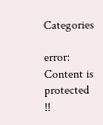Categories

error: Content is protected !!